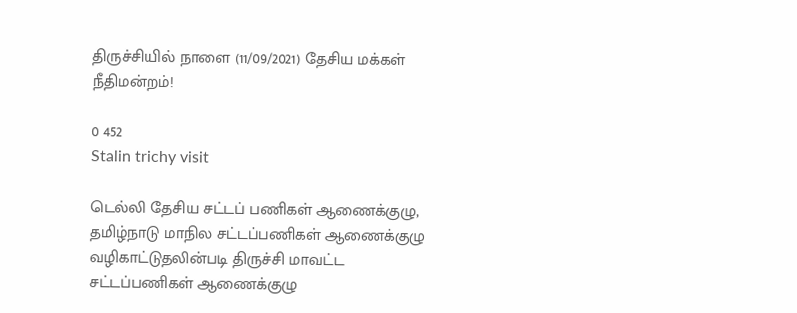திருச்சியில் நாளை (11/09/2021) தேசிய மக்கள் நீதிமன்றம்!

0 452
Stalin trichy visit

டெல்லி தேசிய சட்டப் பணிகள் ஆணைக்குழு, தமிழ்நாடு மாநில சட்டப்பணிகள் ஆணைக்குழு வழிகாட்டுதலின்படி திருச்சி மாவட்ட சட்டப்பணிகள் ஆணைக்குழு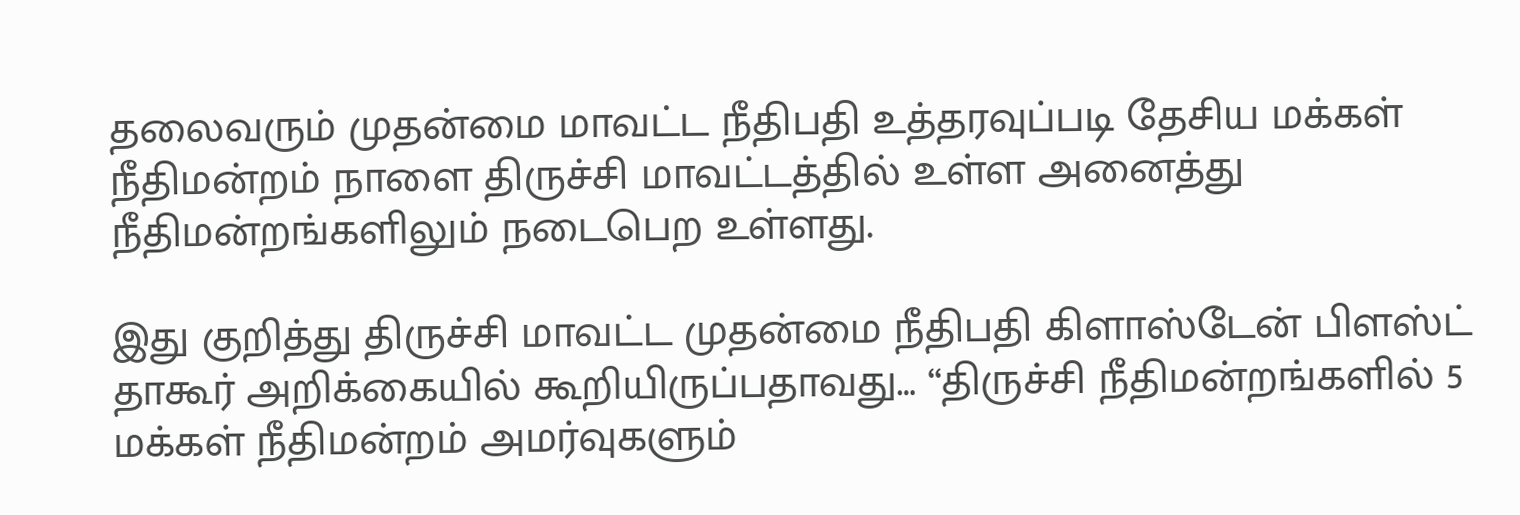தலைவரும் முதன்மை மாவட்ட நீதிபதி உத்தரவுப்படி தேசிய மக்கள் நீதிமன்றம் நாளை திருச்சி மாவட்டத்தில் உள்ள அனைத்து நீதிமன்றங்களிலும் நடைபெற உள்ளது.

இது குறித்து திருச்சி மாவட்ட முதன்மை நீதிபதி கிளாஸ்டேன் பிளஸ்ட் தாகூர் அறிக்கையில் கூறியிருப்பதாவது… “திருச்சி நீதிமன்றங்களில் 5 மக்கள் நீதிமன்றம் அமர்வுகளும்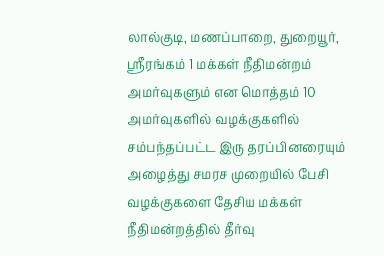லால்குடி, மணப்பாறை, துறையூர், ஸ்ரீரங்கம் 1 மக்கள் நீதிமன்றம் அமர்வுகளும் என மொத்தம் 10 அமர்வுகளில் வழக்குகளில் சம்பந்தப்பட்ட இரு தரப்பினரையும் அழைத்து சமரச முறையில் பேசி வழக்குகளை தேசிய மக்கள் நீதிமன்றத்தில் தீர்வு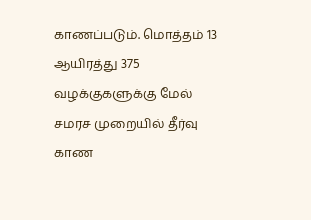காணப்படும். மொத்தம் 13 ஆயிரத்து 375 வழக்குகளுக்கு மேல் சமரச முறையில் தீர்வு காண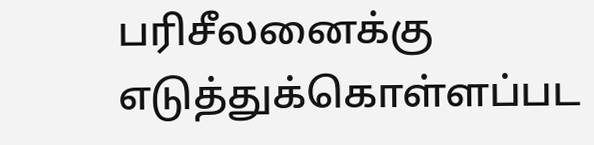பரிசீலனைக்கு எடுத்துக்கொள்ளப்பட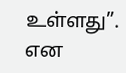உள்ளது”. என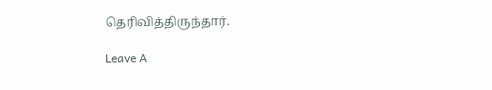தெரிவித்திருந்தார்.

Leave A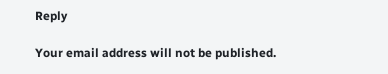Reply

Your email address will not be published.